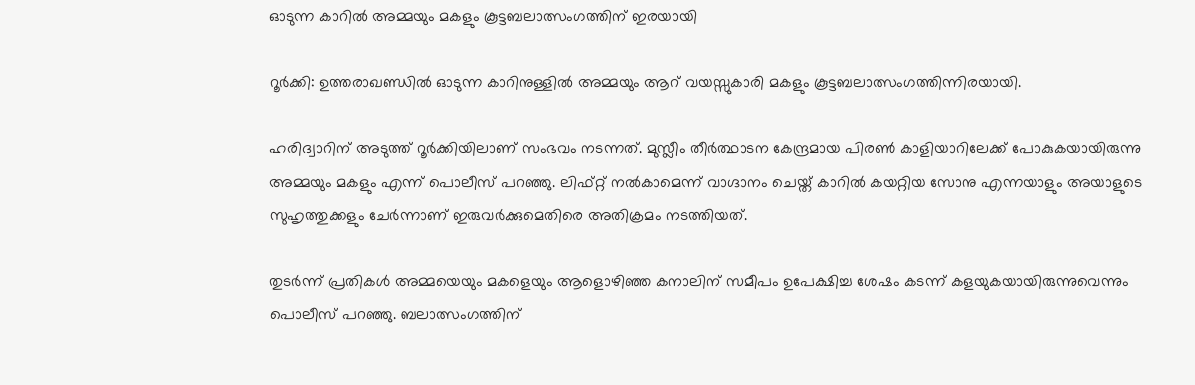ഓടുന്ന കാറില്‍ അമ്മയും മകളും കൂട്ടബലാത്സംഗത്തിന് ഇരയായി

റൂര്‍ക്കി: ഉത്തരാഖണ്ഡില്‍ ഓടുന്ന കാറിനുള്ളില്‍ അമ്മയും ആറ് വയസ്സുകാരി മകളും കൂട്ടബലാത്സംഗത്തിന്നിരയായി.

ഹരിദ്വാറിന് അടുത്ത് റൂര്‍ക്കിയിലാണ് സംഭവം നടന്നത്. മുസ്ലീം തീര്‍ത്ഥാടന കേന്ദ്രമായ പിരണ്‍ കാളിയാറിലേക്ക് പോകുകയായിരുന്നു അമ്മയും മകളും എന്ന് പൊലീസ് പറഞ്ഞു. ലിഫ്റ്റ് നല്‍കാമെന്ന് വാഗ്ദാനം ചെയ്ത് കാറില്‍ കയറ്റിയ സോനു എന്നയാളും അയാളുടെ സുഹൃത്തുക്കളും ചേര്‍ന്നാണ് ഇരുവര്‍ക്കുമെതിരെ അതിക്രമം നടത്തിയത്.

തുടര്‍ന്ന് പ്രതികള്‍ അമ്മയെയും മകളെയും ആളൊഴിഞ്ഞ കനാലിന് സമീപം ഉപേക്ഷിച്ച ശേഷം കടന്ന് കളയുകയായിരുന്നുവെന്നും പൊലീസ് പറഞ്ഞു. ബലാത്സംഗത്തിന്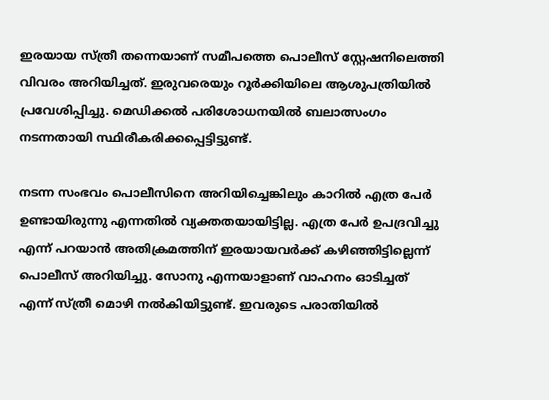ഇരയായ സ്ത്രീ തന്നെയാണ് സമീപത്തെ പൊലീസ് സ്റ്റേഷനിലെത്തി വിവരം അറിയിച്ചത്. ഇരുവരെയും റൂര്‍ക്കിയിലെ ആശുപത്രിയില്‍ പ്രവേശിപ്പിച്ചു. മെഡിക്കല്‍ പരിശോധനയില്‍ ബലാത്സംഗം നടന്നതായി സ്ഥിരീകരിക്കപ്പെട്ടിട്ടുണ്ട്.

നടന്ന സംഭവം പൊലീസിനെ അറിയിച്ചെങ്കിലും കാറില്‍ എത്ര പേര്‍ ഉണ്ടായിരുന്നു എന്നതില്‍ വ്യക്തതയായിട്ടില്ല. എത്ര പേര്‍ ഉപദ്രവിച്ചു എന്ന് പറയാന്‍ അതിക്രമത്തിന് ഇരയായവര്‍ക്ക് കഴിഞ്ഞിട്ടില്ലെന്ന് പൊലീസ് അറിയിച്ചു. സോനു എന്നയാളാണ് വാഹനം ഓടിച്ചത് എന്ന് സ്ത്രീ മൊഴി നല്‍കിയിട്ടുണ്ട്. ഇവരുടെ പരാതിയില്‍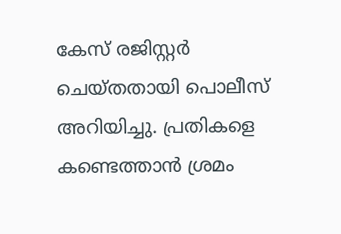കേസ് രജിസ്റ്റര്‍ ചെയ്തതായി പൊലീസ് അറിയിച്ചു. പ്രതികളെ കണ്ടെത്താന്‍ ശ്രമം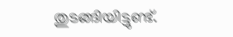തുടങ്ങിയിട്ടുണ്ട്.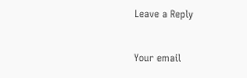Leave a Reply

Your email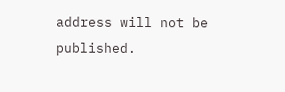address will not be published.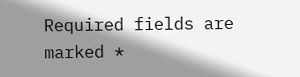Required fields are marked *